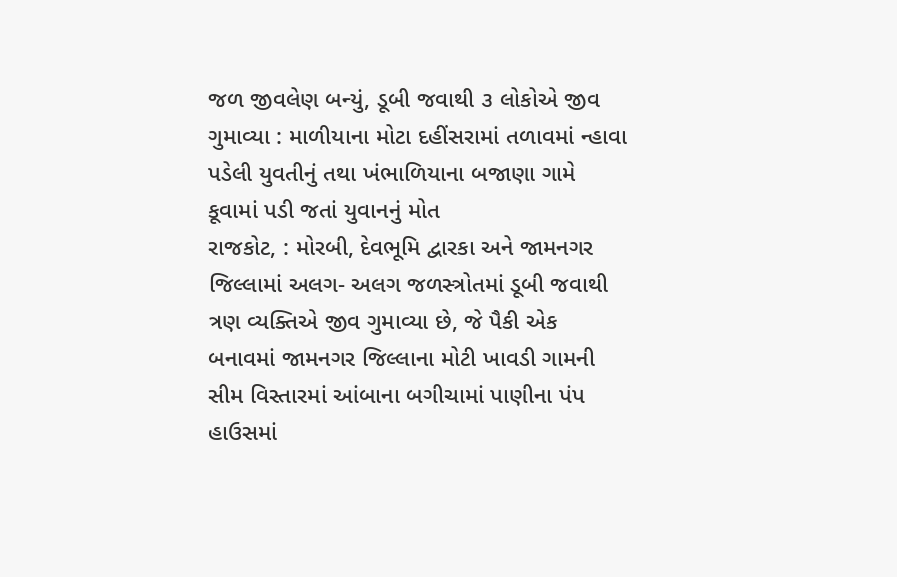જળ જીવલેણ બન્યું, ડૂબી જવાથી ૩ લોકોએ જીવ ગુમાવ્યા : માળીયાના મોટા દહીંસરામાં તળાવમાં ન્હાવા પડેલી યુવતીનું તથા ખંભાળિયાના બજાણા ગામે કૂવામાં પડી જતાં યુવાનનું મોત
રાજકોટ, : મોરબી, દેવભૂમિ દ્વારકા અને જામનગર જિલ્લામાં અલગ- અલગ જળસ્ત્રોતમાં ડૂબી જવાથી ત્રણ વ્યક્તિએ જીવ ગુમાવ્યા છે, જે પૈકી એક બનાવમાં જામનગર જિલ્લાના મોટી ખાવડી ગામની સીમ વિસ્તારમાં આંબાના બગીચામાં પાણીના પંપ હાઉસમાં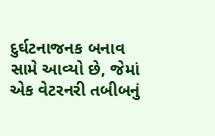દુર્ઘટનાજનક બનાવ સામે આવ્યો છે, જેમાં એક વેટરનરી તબીબનું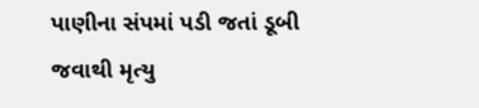પાણીના સંપમાં પડી જતાં ડૂબી જવાથી મૃત્યુ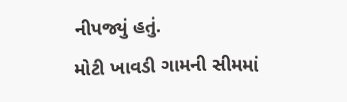નીપજ્યું હતું.
મોટી ખાવડી ગામની સીમમાં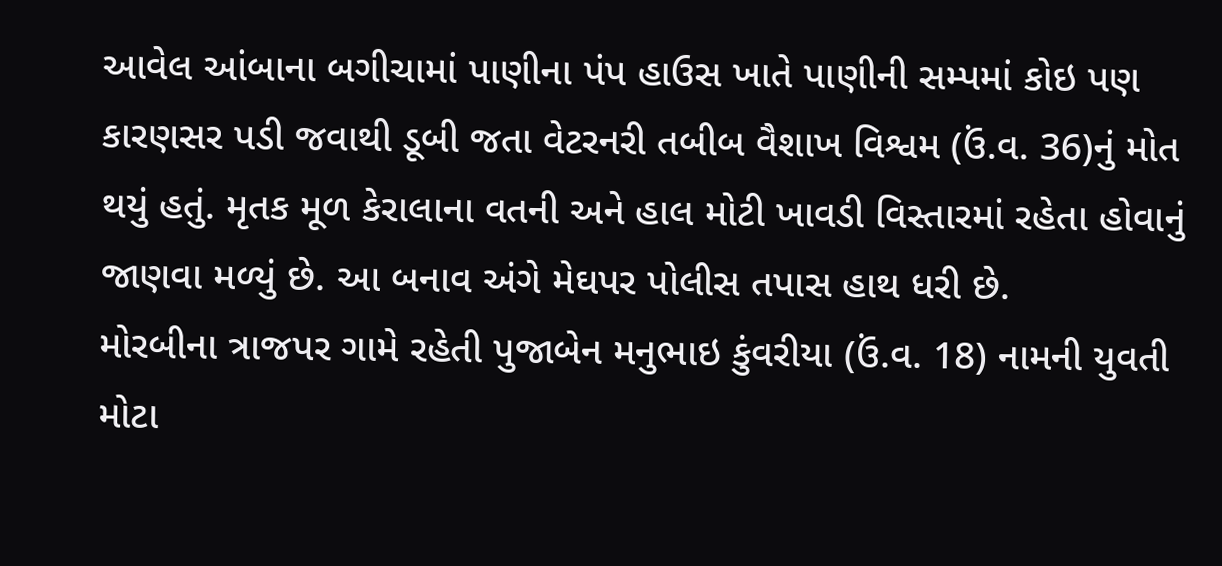આવેલ આંબાના બગીચામાં પાણીના પંપ હાઉસ ખાતે પાણીની સમ્પમાં કોઇ પણ કારણસર પડી જવાથી ડૂબી જતા વેટરનરી તબીબ વૈશાખ વિશ્વમ (ઉં.વ. 36)નું મોત થયું હતું. મૃતક મૂળ કેરાલાના વતની અને હાલ મોટી ખાવડી વિસ્તારમાં રહેતા હોવાનું જાણવા મળ્યું છે. આ બનાવ અંગે મેઘપર પોલીસ તપાસ હાથ ધરી છે.
મોરબીના ત્રાજપર ગામે રહેતી પુજાબેન મનુભાઇ કુંવરીયા (ઉં.વ. 18) નામની યુવતી મોટા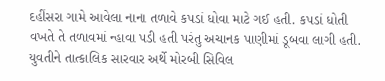દહીંસરા ગામે આવેલા નાના તળાવે કપડાં ધોવા માટે ગઈ હતી. કપડાં ધોતી વખતે તે તળાવમાં ન્હાવા પડી હતી પરંતુ અચાનક પાણીમાં ડૂબવા લાગી હતી. યુવતીને તાત્કાલિક સારવાર અર્થે મોરબી સિવિલ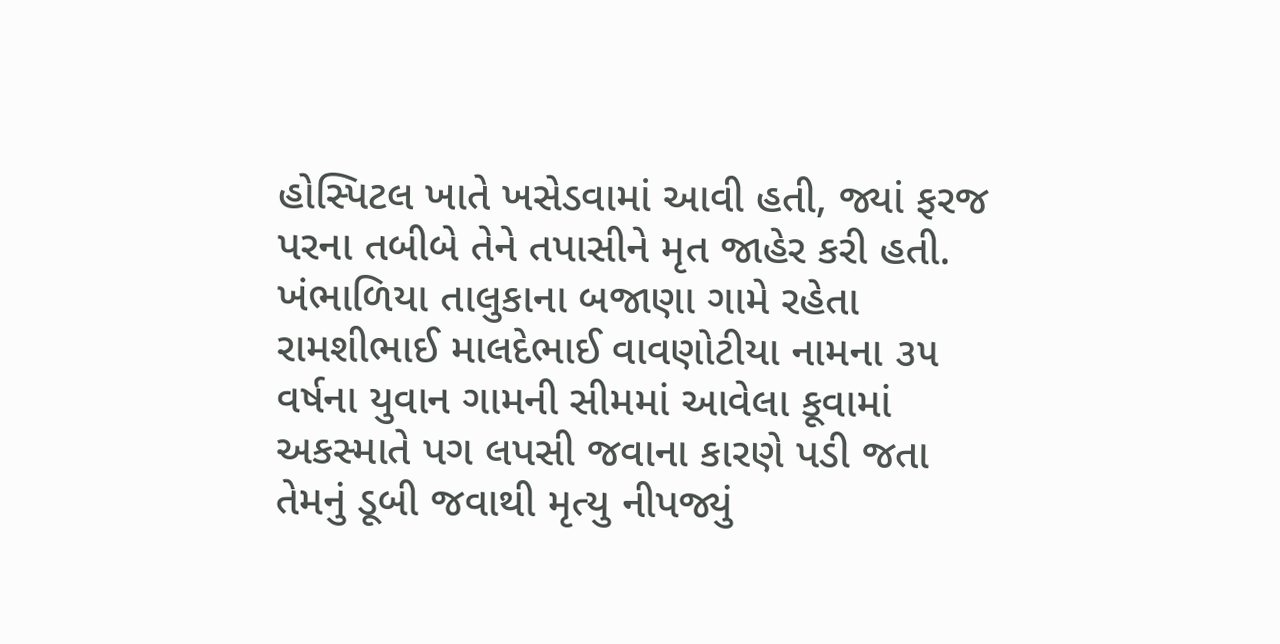હોસ્પિટલ ખાતે ખસેડવામાં આવી હતી, જ્યાં ફરજ પરના તબીબે તેને તપાસીને મૃત જાહેર કરી હતી.
ખંભાળિયા તાલુકાના બજાણા ગામે રહેતા રામશીભાઈ માલદેભાઈ વાવણોટીયા નામના ૩૫ વર્ષના યુવાન ગામની સીમમાં આવેલા કૂવામાં અકસ્માતે પગ લપસી જવાના કારણે પડી જતા તેમનું ડૂબી જવાથી મૃત્યુ નીપજ્યું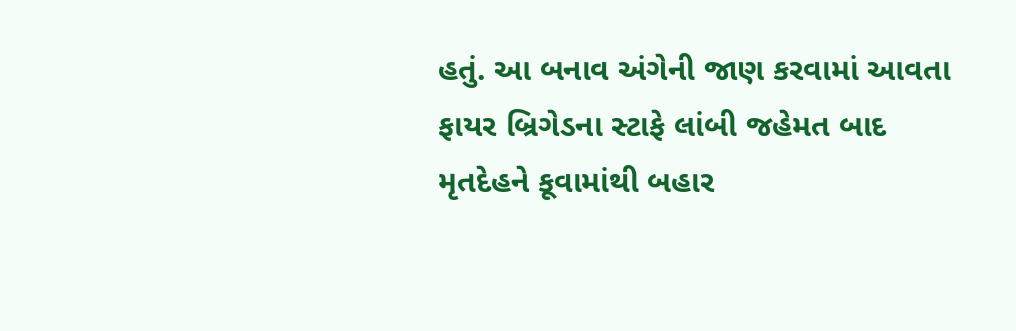હતું. આ બનાવ અંગેની જાણ કરવામાં આવતા ફાયર બ્રિગેડના સ્ટાફે લાંબી જહેમત બાદ મૃતદેહને કૂવામાંથી બહાર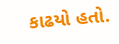કાઢયો હતો.